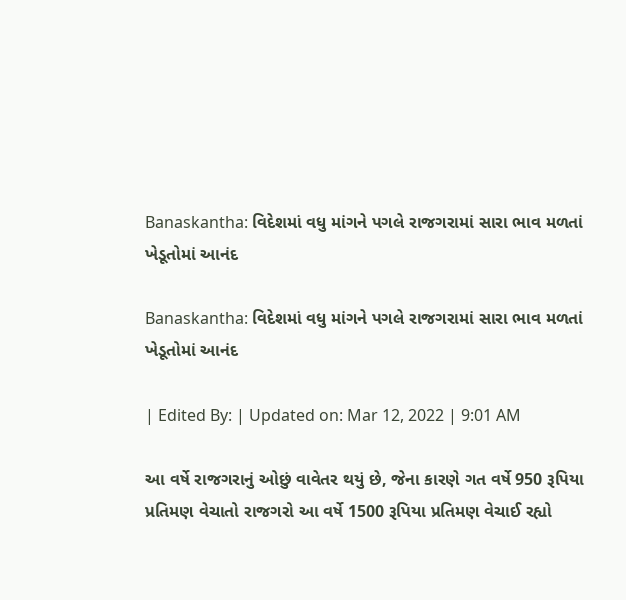Banaskantha: વિદેશમાં વધુ માંગને પગલે રાજગરામાં સારા ભાવ મળતાં ખેડૂતોમાં આનંદ

Banaskantha: વિદેશમાં વધુ માંગને પગલે રાજગરામાં સારા ભાવ મળતાં ખેડૂતોમાં આનંદ

| Edited By: | Updated on: Mar 12, 2022 | 9:01 AM

આ વર્ષે રાજગરાનું ઓછું વાવેતર થયું છે, જેના કારણે ગત વર્ષે 950 રૂપિયા પ્રતિમણ વેચાતો રાજગરો આ વર્ષે 1500 રૂપિયા પ્રતિમણ વેચાઈ રહ્યો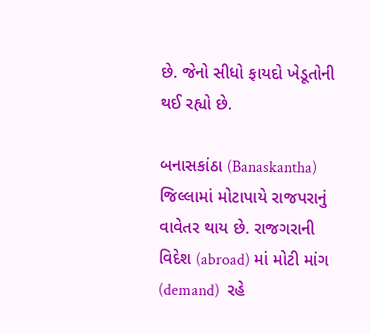છે. જેનો સીધો ફાયદો ખેડૂતોની થઈ રહ્યો છે.

બનાસકાંઠા (Banaskantha) જિલ્લામાં મોટાપાયે રાજપરાનું વાવેતર થાય છે. રાજગરાની વિદેશ (abroad) માં મોટી માંગ (demand)  રહે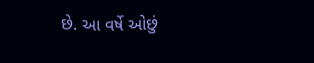છે. આ વર્ષે ઓછું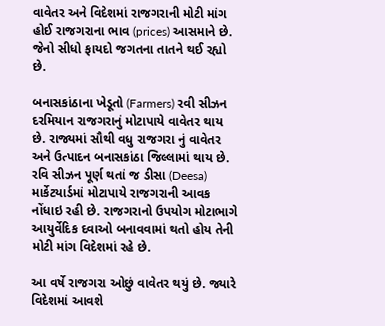વાવેતર અને વિદેશમાં રાજગરાની મોટી માંગ હોઈ રાજગરાના ભાવ (prices) આસમાને છે. જેનો સીધો ફાયદો જગતના તાતને થઈ રહ્યો છે.

બનાસકાંઠાના ખેડૂતો (Farmers) રવી સીઝન દરમિયાન રાજગરાનું મોટાપાયે વાવેતર થાય છે. રાજ્યમાં સૌથી વધુ રાજગરા નું વાવેતર અને ઉત્પાદન બનાસકાંઠા જિલ્લામાં થાય છે. રવિ સીઝન પૂર્ણ થતાં જ ડીસા (Deesa) માર્કેટયાર્ડમાં મોટાપાયે રાજગરાની આવક નોંધાઇ રહી છે. રાજગરાનો ઉપયોગ મોટાભાગે આયુર્વેદિક દવાઓ બનાવવામાં થતો હોય તેની મોટી માંગ વિદેશમાં રહે છે.

આ વર્ષે રાજગરા ઓછું વાવેતર થયું છે. જ્યારે વિદેશમાં આવશે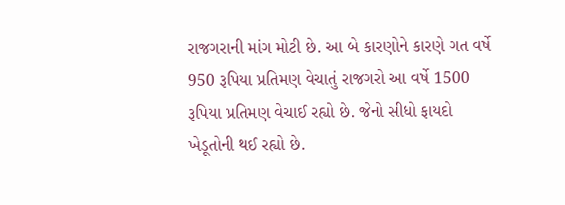રાજગરાની માંગ મોટી છે. આ બે કારણોને કારણે ગત વર્ષે 950 રૂપિયા પ્રતિમણ વેચાતું રાજગરો આ વર્ષે 1500 રૂપિયા પ્રતિમણ વેચાઈ રહ્યો છે. જેનો સીધો ફાયદો ખેડૂતોની થઈ રહ્યો છે.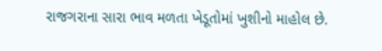રાજગરાના સારા ભાવ મળતા ખેડૂતોમાં ખુશીનો માહોલ છે.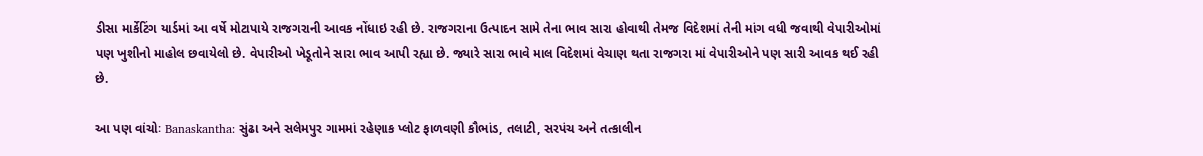ડીસા માર્કેટિંગ યાર્ડમાં આ વર્ષે મોટાપાયે રાજગરાની આવક નોંધાઇ રહી છે. રાજગરાના ઉત્પાદન સામે તેના ભાવ સારા હોવાથી તેમજ વિદેશમાં તેની માંગ વધી જવાથી વેપારીઓમાં પણ ખુશીનો માહોલ છવાયેલો છે. વેપારીઓ ખેડૂતોને સારા ભાવ આપી રહ્યા છે. જ્યારે સારા ભાવે માલ વિદેશમાં વેચાણ થતા રાજગરા માં વેપારીઓને પણ સારી આવક થઈ રહી છે.

આ પણ વાંચોઃ Banaskantha: સુંઢા અને સલેમપુર ગામમાં રહેણાક પ્લોટ ફાળવણી કૌભાંડ, તલાટી, સરપંચ અને તત્કાલીન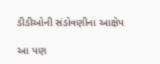ડીડીઓની સંડોવણીના આક્ષેપ

આ પણ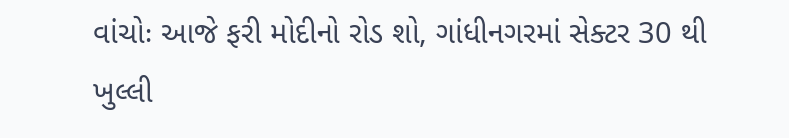વાંચોઃ આજે ફરી મોદીનો રોડ શો, ગાંધીનગરમાં સેક્ટર 30 થી ખુલ્લી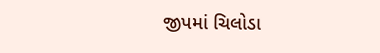જીપમાં ચિલોડા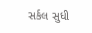સર્કલ સુધી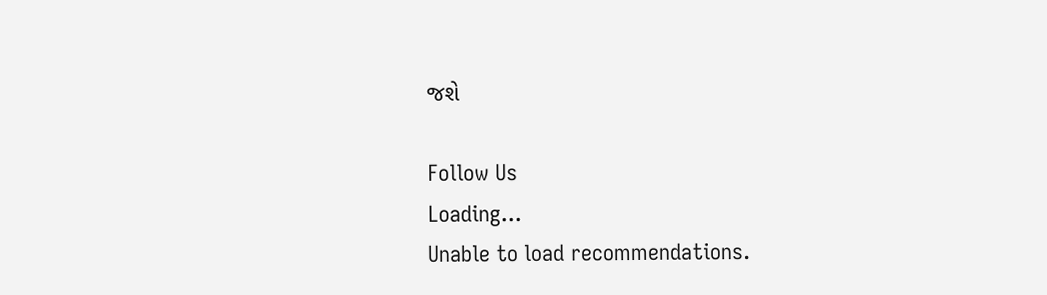જશે

Follow Us
Loading...
Unable to load recommendations.